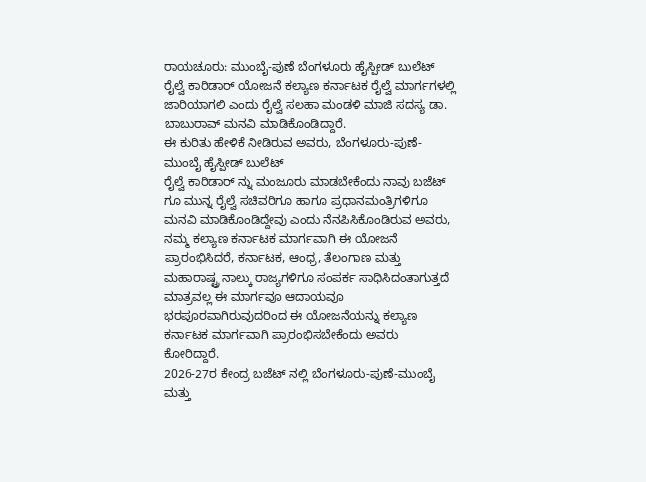ರಾಯಚೂರು: ಮುಂಬೈ-ಪುಣೆ ಬೆಂಗಳೂರು ಹೈಸ್ಪೀಡ್ ಬುಲೆಟ್ ರೈಲ್ವೆ ಕಾರಿಡಾರ್ ಯೋಜನೆ ಕಲ್ಯಾಣ ಕರ್ನಾಟಕ ರೈಲ್ವೆ ಮಾರ್ಗಗಳಲ್ಲಿ ಜಾರಿಯಾಗಲಿ ಎಂದು ರೈಲ್ವೆ ಸಲಹಾ ಮಂಡಳಿ ಮಾಜಿ ಸದಸ್ಯ ಡಾ. ಬಾಬುರಾವ್ ಮನವಿ ಮಾಡಿಕೊಂಡಿದ್ದಾರೆ.
ಈ ಕುರಿತು ಹೇಳಿಕೆ ನೀಡಿರುವ ಅವರು, ಬೆಂಗಳೂರು-ಪುಣೆ- ಮುಂಬೈ ಹೈಸ್ಪೀಡ್ ಬುಲೆಟ್
ರೈಲ್ವೆ ಕಾರಿಡಾರ್ ನ್ನು ಮಂಜೂರು ಮಾಡಬೇಕೆಂದು ನಾವು ಬಜೆಟ್ ಗೂ ಮುನ್ನ ರೈಲ್ವೆ ಸಚಿವರಿಗೂ ಹಾಗೂ ಪ್ರಧಾನಮಂತ್ರಿಗಳಿಗೂ ಮನವಿ ಮಾಡಿಕೊಂಡಿದ್ದೇವು ಎಂದು ನೆನಪಿಸಿಕೊಂಡಿರುವ ಅವರು, ನಮ್ಮ ಕಲ್ಯಾಣ ಕರ್ನಾಟಕ ಮಾರ್ಗವಾಗಿ ಈ ಯೋಜನೆ ಪ್ರಾರಂಭಿಸಿದರೆ, ಕರ್ನಾಟಕ, ಆಂಧ್ರ, ತೆಲಂಗಾಣ ಮತ್ತು ಮಹಾರಾಷ್ಟ್ರ ನಾಲ್ಕು ರಾಜ್ಯಗಳಿಗೂ ಸಂಪರ್ಕ ಸಾಧಿಸಿದಂತಾಗುತ್ತದೆ ಮಾತ್ರವಲ್ಲ ಈ ಮಾರ್ಗವೂ ಆದಾಯವೂ ಭರಪೂರವಾಗಿರುವುದರಿಂದ ಈ ಯೋಜನೆಯನ್ನು ಕಲ್ಯಾಣ ಕರ್ನಾಟಕ ಮಾರ್ಗವಾಗಿ ಪ್ರಾರಂಭಿಸಬೇಕೆಂದು ಅವರು ಕೋರಿದ್ದಾರೆ.
2026-27ರ ಕೇಂದ್ರ ಬಜೆಟ್ ನಲ್ಲಿ ಬೆಂಗಳೂರು-ಪುಣೆ-ಮುಂಬೈ  ಮತ್ತು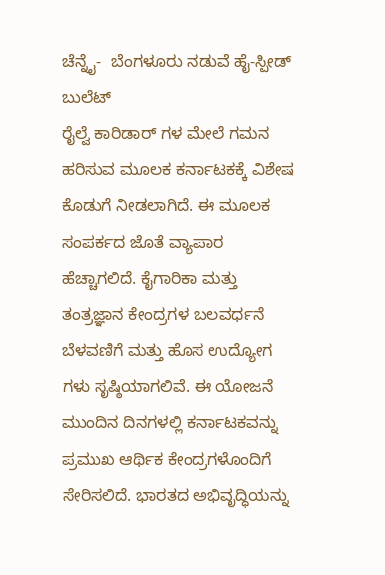ಚೆನ್ನೈ-  ಬೆಂಗಳೂರು ನಡುವೆ ಹೈ-ಸ್ಪೀಡ್  ಬುಲೆಟ್
ರೈಲ್ವೆ ಕಾರಿಡಾರ್ ಗಳ ಮೇಲೆ ಗಮನ ಹರಿಸುವ ಮೂಲಕ ಕರ್ನಾಟಕಕ್ಕೆ ವಿಶೇಷ ಕೊಡುಗೆ ನೀಡಲಾಗಿದೆ. ಈ ಮೂಲಕ ಸಂಪರ್ಕದ ಜೊತೆ ವ್ಯಾಪಾರ ಹೆಚ್ಚಾಗಲಿದೆ. ಕೈಗಾರಿಕಾ ಮತ್ತು ತಂತ್ರಜ್ಞಾನ ಕೇಂದ್ರಗಳ ಬಲವರ್ಧನೆ ಬೆಳವಣಿಗೆ ಮತ್ತು ಹೊಸ ಉದ್ಯೋಗ ಗಳು ಸೃಷ್ಠಿಯಾಗಲಿವೆ. ಈ ಯೋಜನೆ ಮುಂದಿನ ದಿನಗಳಲ್ಲಿ ಕರ್ನಾಟಕವನ್ನು ಪ್ರಮುಖ ಆರ್ಥಿಕ ಕೇಂದ್ರಗಳೊಂದಿಗೆ ಸೇರಿಸಲಿದೆ. ಭಾರತದ ಅಭಿವೃದ್ಧಿಯನ್ನು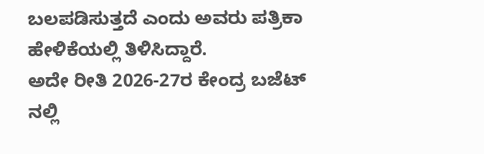ಬಲಪಡಿಸುತ್ತದೆ ಎಂದು ಅವರು ಪತ್ರಿಕಾ ಹೇಳಿಕೆಯಲ್ಲಿ ತಿಳಿಸಿದ್ದಾರೆ.
ಅದೇ ರೀತಿ 2026-27ರ ಕೇಂದ್ರ ಬಜೆಟ್ ನಲ್ಲಿ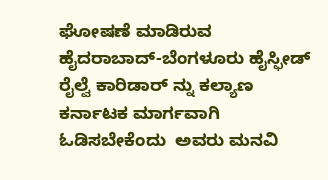ಘೋಷಣೆ ಮಾಡಿರುವ ಹೈದರಾಬಾದ್-ಬೆಂಗಳೂರು ಹೈಸ್ಫೀಡ್ ರೈಲ್ವೆ ಕಾರಿಡಾರ್ ನ್ನು ಕಲ್ಯಾಣ ಕರ್ನಾಟಕ ಮಾರ್ಗವಾಗಿ ಓಡಿಸಬೇಕೆಂದು  ಅವರು ಮನವಿ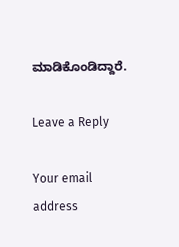ಮಾಡಿಕೊಂಡಿದ್ದಾರೆ.

Leave a Reply

Your email address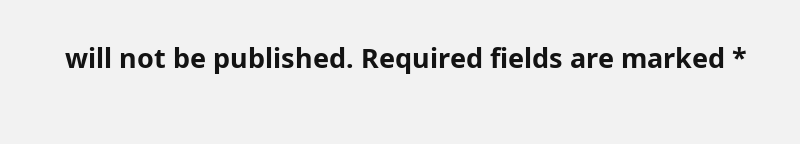will not be published. Required fields are marked *